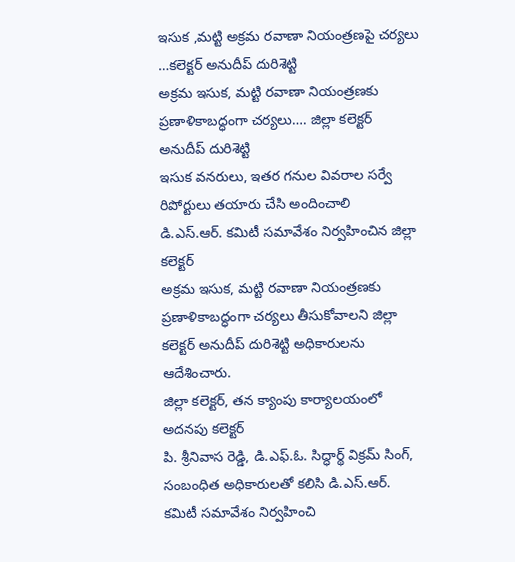ఇసుక ,మట్టి అక్రమ రవాణా నియంత్రణపై చర్యలు …కలెక్టర్ అనుదీప్ దురిశెట్టి
అక్రమ ఇసుక, మట్టి రవాణా నియంత్రణకు ప్రణాళికాబద్ధంగా చర్యలు…. జిల్లా కలెక్టర్ అనుదీప్ దురిశెట్టి
ఇసుక వనరులు, ఇతర గనుల వివరాల సర్వే రిపోర్టులు తయారు చేసి అందించాలి
డి.ఎస్.ఆర్. కమిటీ సమావేశం నిర్వహించిన జిల్లా కలెక్టర్
అక్రమ ఇసుక, మట్టి రవాణా నియంత్రణకు ప్రణాళికాబద్ధంగా చర్యలు తీసుకోవాలని జిల్లా కలెక్టర్ అనుదీప్ దురిశెట్టి అధికారులను ఆదేశించారు.
జిల్లా కలెక్టర్, తన క్యాంపు కార్యాలయంలో అదనపు కలెక్టర్
పి. శ్రీనివాస రెడ్డి, డి.ఎఫ్.ఓ. సిద్ధార్థ్ విక్రమ్ సింగ్, సంబంధిత అధికారులతో కలిసి డి.ఎస్.ఆర్. కమిటీ సమావేశం నిర్వహించి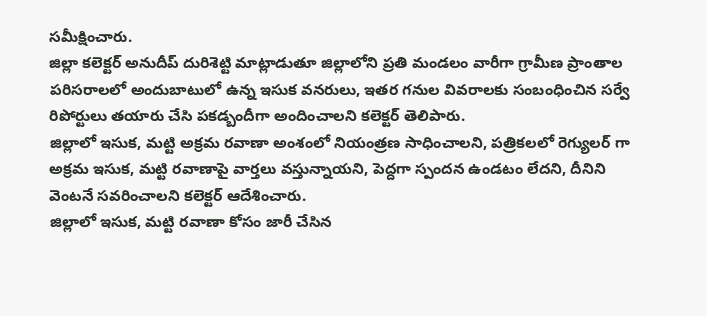సమీక్షించారు.
జిల్లా కలెక్టర్ అనుదీప్ దురిశెట్టి మాట్లాడుతూ జిల్లాలోని ప్రతి మండలం వారీగా గ్రామీణ ప్రాంతాల పరిసరాలలో అందుబాటులో ఉన్న ఇసుక వనరులు, ఇతర గనుల వివరాలకు సంబంధించిన సర్వే రిపోర్టులు తయారు చేసి పకడ్బందీగా అందించాలని కలెక్టర్ తెలిపారు.
జిల్లాలో ఇసుక, మట్టి అక్రమ రవాణా అంశంలో నియంత్రణ సాధించాలని, పత్రికలలో రెగ్యులర్ గా అక్రమ ఇసుక, మట్టి రవాణాపై వార్తలు వస్తున్నాయని, పెద్దగా స్పందన ఉండటం లేదని, దీనిని వెంటనే సవరించాలని కలెక్టర్ ఆదేశించారు.
జిల్లాలో ఇసుక, మట్టి రవాణా కోసం జారీ చేసిన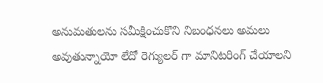అనుమతులను సమీక్షించుకొని నిబంధనలు అమలు అవుతున్నాయో లేదో రెగ్యులర్ గా మానిటరింగ్ చేయాలని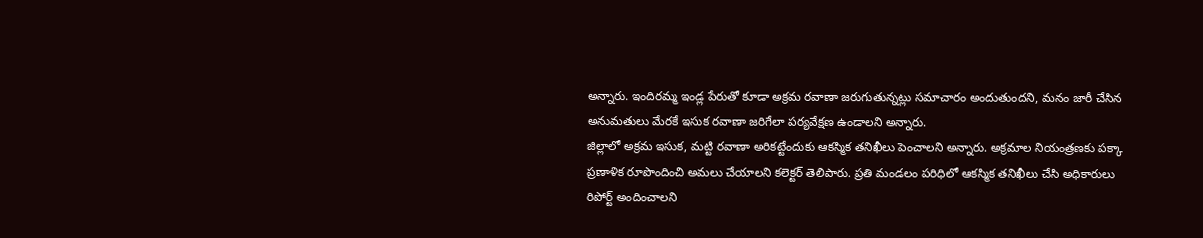అన్నారు. ఇందిరమ్మ ఇండ్ల పేరుతో కూడా అక్రమ రవాణా జరుగుతున్నట్లు సమాచారం అందుతుందని, మనం జారీ చేసిన అనుమతులు మేరకే ఇసుక రవాణా జరిగేలా పర్యవేక్షణ ఉండాలని అన్నారు.
జిల్లాలో అక్రమ ఇసుక, మట్టి రవాణా అరికట్టేందుకు ఆకస్మిక తనిఖీలు పెంచాలని అన్నారు. అక్రమాల నియంత్రణకు పక్కా ప్రణాళిక రూపొందించి అమలు చేయాలని కలెక్టర్ తెలిపారు. ప్రతి మండలం పరిధిలో ఆకస్మిక తనిఖీలు చేసి అధికారులు రిపోర్ట్ అందించాలని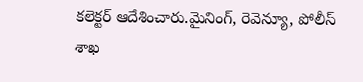కలెక్టర్ ఆదేశించారు.మైనింగ్, రెవెన్యూ, పోలీస్ శాఖ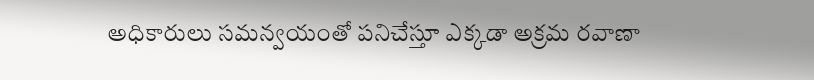అధికారులు సమన్వయంతో పనిచేస్తూ ఎక్కడా అక్రమ రవాణా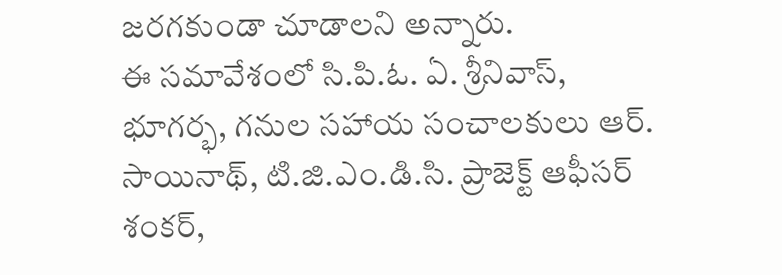జరగకుండా చూడాలని అన్నారు.
ఈ సమావేశంలో సి.పి.ఓ. ఏ. శ్రీనివాస్, భూగర్భ, గనుల సహాయ సంచాలకులు ఆర్. సాయినాథ్, టి.జి.ఎం.డి.సి. ప్రాజెక్ట్ ఆఫీసర్ శంకర్,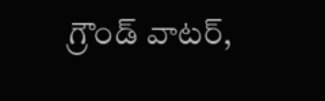గ్రౌండ్ వాటర్,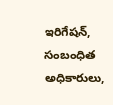ఇరిగేషన్, సంబంధిత అధికారులు,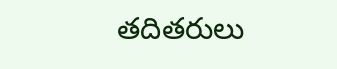తదితరులు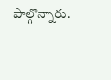పాల్గొన్నారు.